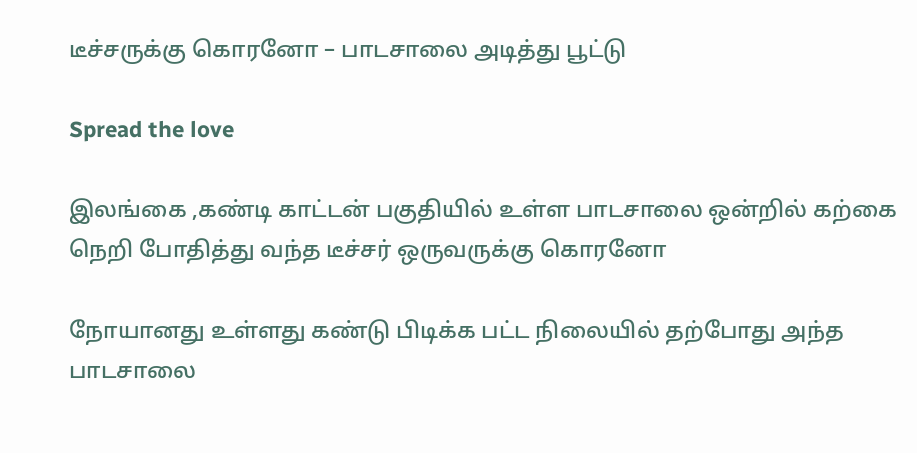டீச்சருக்கு கொரனோ – பாடசாலை அடித்து பூட்டு

Spread the love

இலங்கை ,கண்டி காட்டன் பகுதியில் உள்ள பாடசாலை ஒன்றில் கற்கை நெறி போதித்து வந்த டீச்சர் ஒருவருக்கு கொரனோ

நோயானது உள்ளது கண்டு பிடிக்க பட்ட நிலையில் தற்போது அந்த பாடசாலை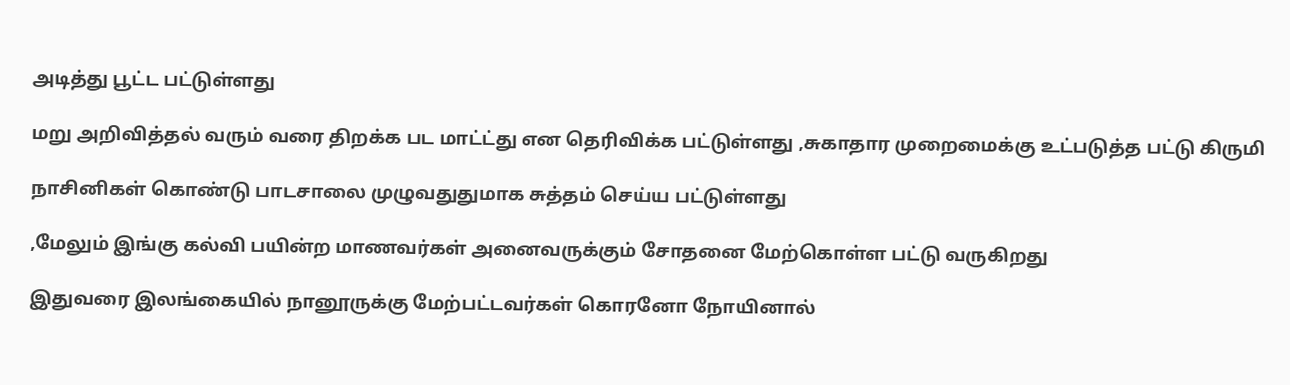அடித்து பூட்ட பட்டுள்ளது

மறு அறிவித்தல் வரும் வரை திறக்க பட மாட்ட்து என தெரிவிக்க பட்டுள்ளது ,சுகாதார முறைமைக்கு உட்படுத்த பட்டு கிருமி

நாசினிகள் கொண்டு பாடசாலை முழுவதுதுமாக சுத்தம் செய்ய பட்டுள்ளது

,மேலும் இங்கு கல்வி பயின்ற மாணவர்கள் அனைவருக்கும் சோதனை மேற்கொள்ள பட்டு வருகிறது

இதுவரை இலங்கையில் நானூருக்கு மேற்பட்டவர்கள் கொரனோ நோயினால்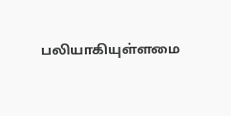பலியாகியுள்ளமை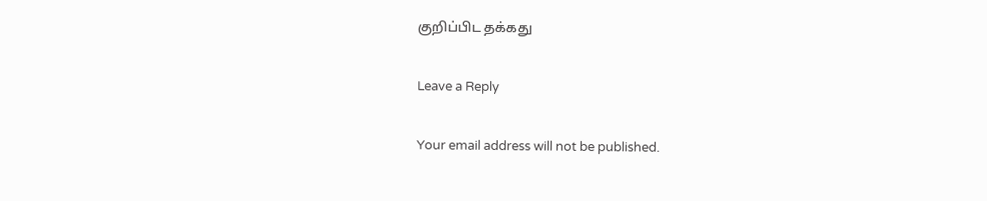குறிப்பிட தக்கது

Leave a Reply

Your email address will not be published.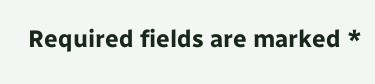Required fields are marked *